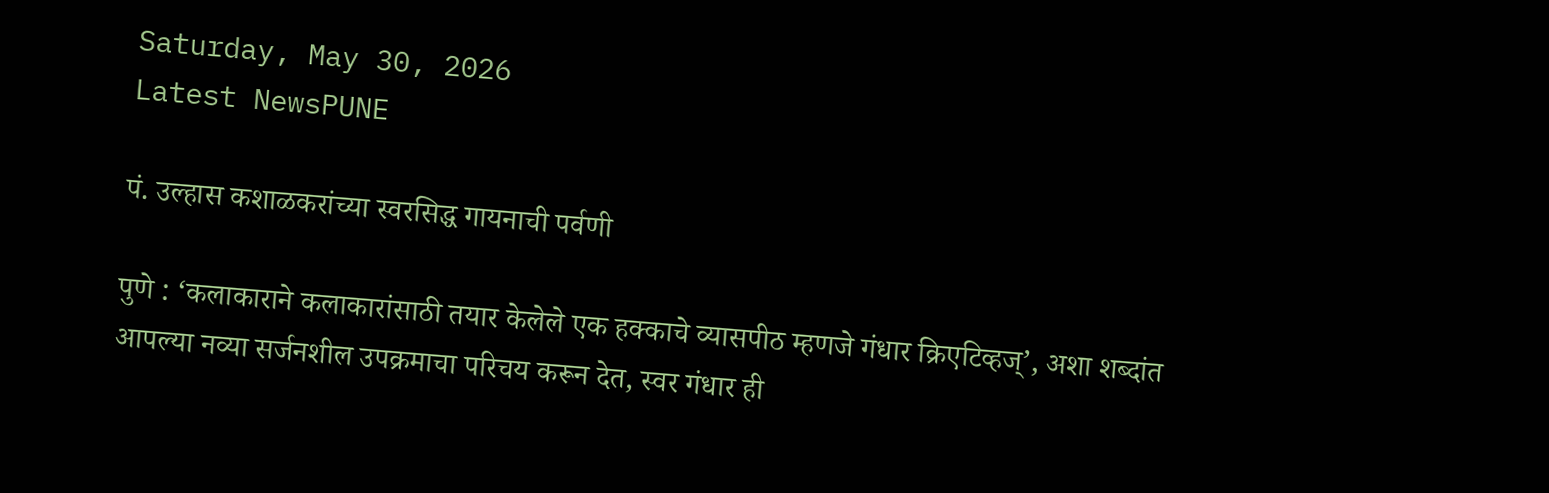Saturday, May 30, 2026
Latest NewsPUNE

पं. उल्हास कशाळकरांच्या स्वरसिद्ध गायनाची पर्वणी

पुणे : ‘कलाकाराने कलाकारांसाठी तयार केलेले एक हक्काचे व्यासपीठ म्हणजे गंधार क्रिएटिव्हज्’, अशा शब्दांत आपल्या नव्या सर्जनशील उपक्रमाचा परिचय करून देत, स्वर गंधार ही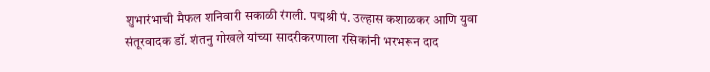शुभारंभाची मैफल शनिवारी सकाळी रंगली. पद्मश्री पं. उल्हास कशाळकर आणि युवा संतूरवादक डॉ. शंतनु गोखले यांच्या सादरीकरणाला रसिकांनी भरभरून दाद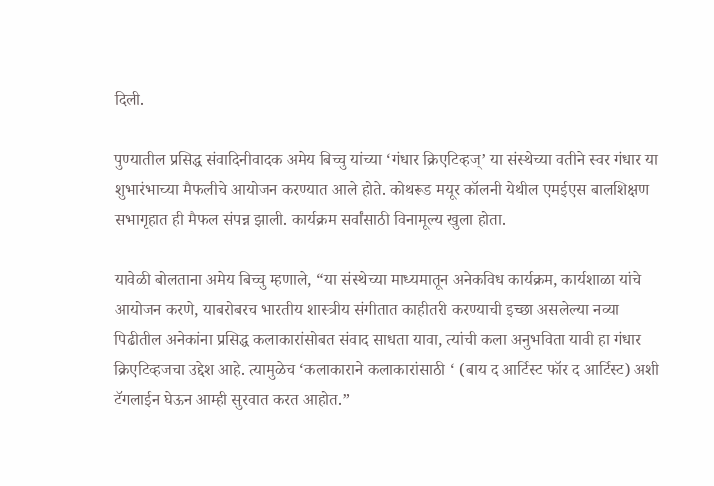दिली.

पुण्यातील प्रसिद्ध संवादिनीवादक अमेय बिच्चु यांच्या ‘गंधार क्रिएटिव्हज्’ या संस्थेच्या वतीने स्वर गंधार या शुभारंभाच्या मैफलीचे आयोजन करण्यात आले होते. कोथरूड मयूर कॉलनी येथील एमईएस बालशिक्षण सभागृहात ही मैफल संपन्न झाली. कार्यक्रम सर्वांसाठी विनामूल्य खुला होता.

यावेळी बोलताना अमेय बिच्चु म्हणाले, “या संस्थेच्या माध्यमातून अनेकविध कार्यक्रम, कार्यशाळा यांचे आयोजन करणे, याबरोबरच भारतीय शास्त्रीय संगीतात काहीतरी करण्याची इच्छा असलेल्या नव्या पिढीतील अनेकांना प्रसिद्ध कलाकारांसोबत संवाद साधता यावा, त्यांची कला अनुभविता यावी हा गंधार क्रिएटिव्हजचा उद्देश आहे. त्यामुळेच ‘कलाकाराने कलाकारांसाठी ‘ (बाय द आर्टिस्ट फॉर द आर्टिस्ट) अशी टॅगलाईन घेऊन आम्ही सुरवात करत आहोत.”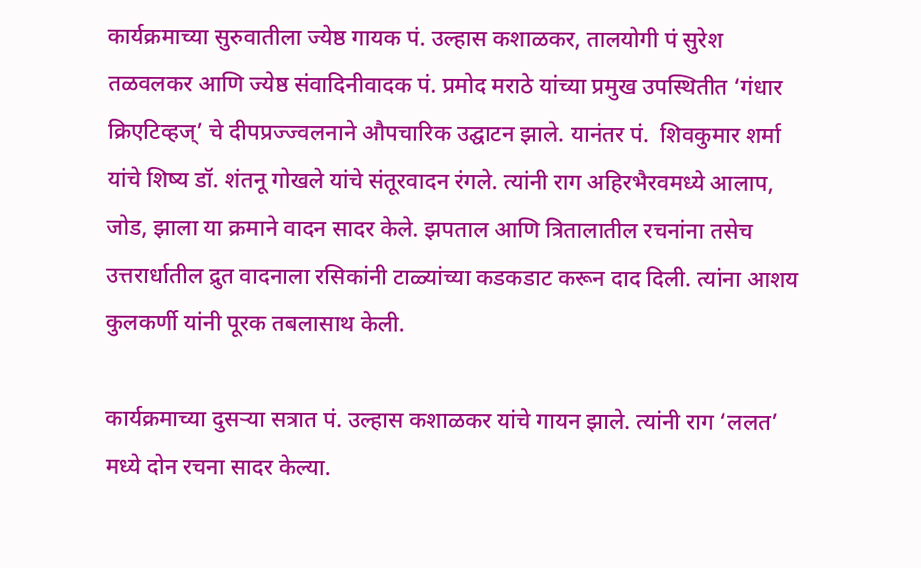कार्यक्रमाच्या सुरुवातीला ज्येष्ठ गायक पं. उल्हास कशाळकर, तालयोगी पं सुरेश तळवलकर आणि ज्येष्ठ संवादिनीवादक पं. प्रमोद मराठे यांच्या प्रमुख उपस्थितीत ‘गंधार क्रिएटिव्हज्’ चे दीपप्रज्ज्वलनाने औपचारिक उद्घाटन झाले. यानंतर पं.  शिवकुमार शर्मा यांचे शिष्य डॉ. शंतनू गोखले यांचे संतूरवादन रंगले. त्यांनी राग अहिरभैरवमध्ये आलाप, जोड, झाला या क्रमाने वादन सादर केले. झपताल आणि त्रितालातील रचनांना तसेच उत्तरार्धातील द्रुत वादनाला रसिकांनी टाळ्यांच्या कडकडाट करून दाद दिली. त्यांना आशय कुलकर्णी यांनी पूरक तबलासाथ केली.

कार्यक्रमाच्या दुसऱ्या सत्रात पं. उल्हास कशाळकर यांचे गायन झाले. त्यांनी राग ‘ललत’ मध्ये दोन रचना सादर केल्या.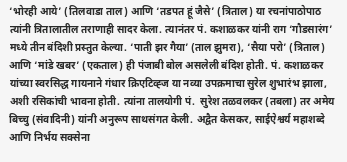‘भोरही आये’ (तिलवाडा ताल) आणि ‘तडपत हूं जैसे’ (त्रिताल) या रचनांपाठोपाठ त्यांनी त्रितालातील तराणाही सादर केला. त्यानंतर पं. कशाळकर यांनी राग ‘गौडसारंग’ मध्ये तीन बंदिशी प्रस्तुत केल्या. ‘पाती झर गैया’ (ताल झुमरा), ‘सैया परो’ (त्रिताल) आणि ‘मांडे खबर’ (एकताल) ही पंजाबी बोल असलेली बंदिश होती. पं. कशाळकर यांच्या स्वरसिद्ध गायनाने गंधार क्रिएटिव्ह्ज या नव्या उपक्रमाचा सुरेल शुभारंभ झाला, अशी रसिकांची भावना होती. त्यांना तालयोगी पं.  सुरेश तळवलकर (तबला) तर अमेय बिच्चु (संवादिनी) यांनी अनुरूप साथसंगत केली. अद्वैत केसकर, साईऐश्वर्य महाशब्दे आणि निर्भय सक्सेना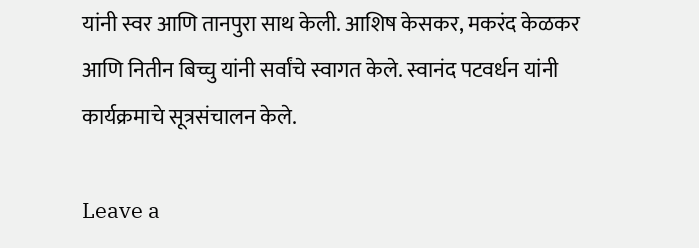यांनी स्वर आणि तानपुरा साथ केली. आशिष केसकर, मकरंद केळकर आणि नितीन बिच्चु यांनी सर्वांचे स्वागत केले. स्वानंद पटवर्धन यांनी कार्यक्रमाचे सूत्रसंचालन केले.

Leave a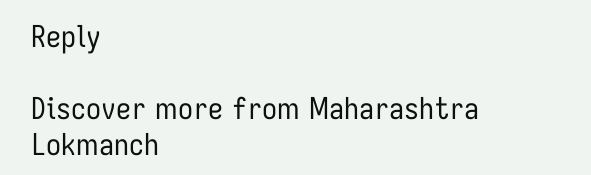Reply

Discover more from Maharashtra Lokmanch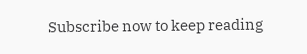Subscribe now to keep reading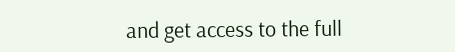and get access to the full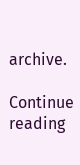archive.

Continue reading